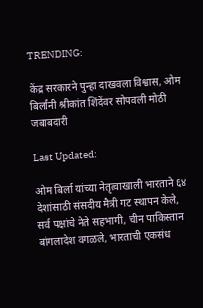TRENDING:

केंद्र सरकारने पुन्हा दाखवला विश्वास, ओम बिर्लांनी श्रीकांत शिंदेंवर सोपवली मोठी जबाबदारी

Last Updated:

ओम बिर्ला यांच्या नेतृत्वाखाली भारताने ६४ देशांसाठी संसदीय मैत्री गट स्थापन केले, सर्व पक्षांचे नेते सहभागी, चीन पाकिस्तान बांगलादेश वगळले, भारताची एकसंध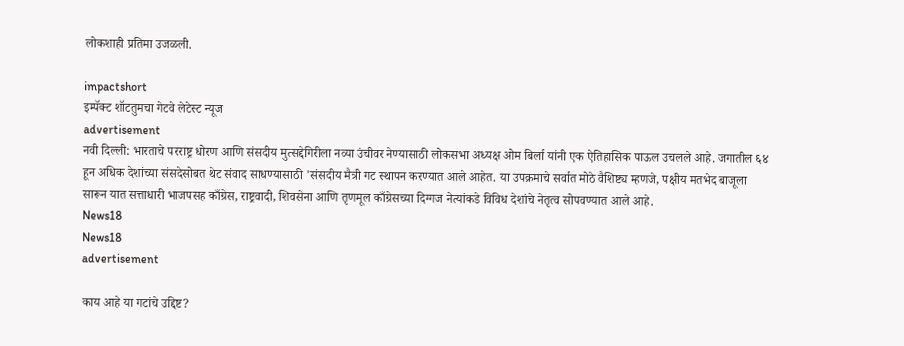लोकशाही प्रतिमा उजळली.

impactshort
इम्पॅक्ट शॉटतुमचा गेटवे लेटेस्ट न्यूज
advertisement
नवी दिल्ली: भारताचे परराष्ट्र धोरण आणि संसदीय मुत्सद्देगिरीला नव्या उंचीवर नेण्यासाठी लोकसभा अध्यक्ष ओम बिर्ला यांनी एक ऐतिहासिक पाऊल उचलले आहे. जगातील ६४ हून अधिक देशांच्या संसदेसोबत थेट संवाद साधण्यासाठी 'संसदीय मैत्री गट स्थापन करण्यात आले आहेत. या उपक्रमाचे सर्वात मोठे वैशिष्ट्य म्हणजे, पक्षीय मतभेद बाजूला सारून यात सत्ताधारी भाजपसह काँग्रेस, राष्ट्रवादी, शिवसेना आणि तृणमूल काँग्रेसच्या दिग्गज नेत्यांकडे विविध देशांचे नेतृत्व सोपवण्यात आले आहे.
News18
News18
advertisement

काय आहे या गटांचे उद्दिष्ट?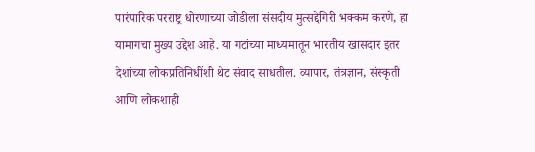पारंपारिक परराष्ट्र धोरणाच्या जोडीला संसदीय मुत्सद्देगिरी भक्कम करणे, हा यामागचा मुख्य उद्देश आहे. या गटांच्या माध्यमातून भारतीय खासदार इतर देशांच्या लोकप्रतिनिधींशी थेट संवाद साधतील. व्यापार, तंत्रज्ञान, संस्कृती आणि लोकशाही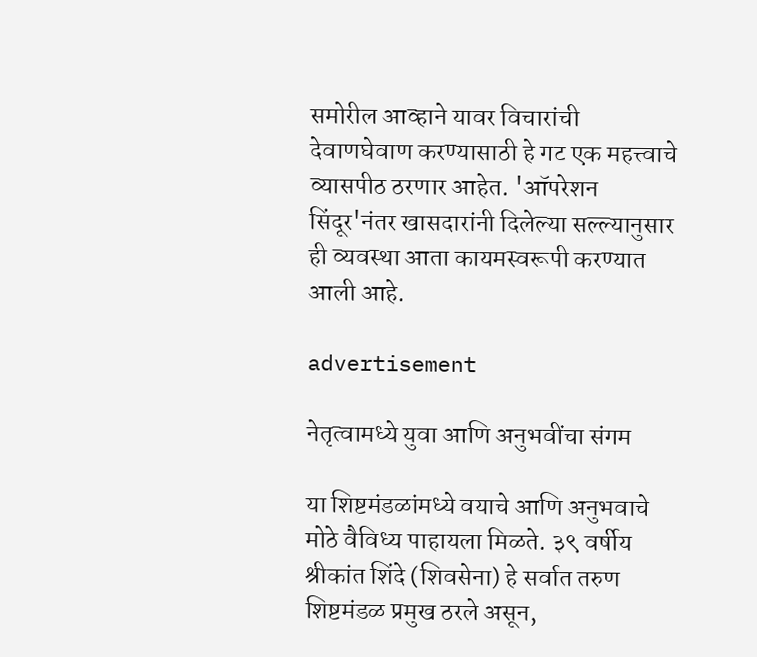समोरील आव्हाने यावर विचारांची देवाणघेवाण करण्यासाठी हे गट एक महत्त्वाचे व्यासपीठ ठरणार आहेत. 'ऑपरेशन सिंदूर'नंतर खासदारांनी दिलेल्या सल्ल्यानुसार ही व्यवस्था आता कायमस्वरूपी करण्यात आली आहे.

advertisement

नेतृत्वामध्ये युवा आणि अनुभवींचा संगम

या शिष्टमंडळांमध्ये वयाचे आणि अनुभवाचे मोठे वैविध्य पाहायला मिळते. ३९ वर्षीय श्रीकांत शिंदे (शिवसेना) हे सर्वात तरुण शिष्टमंडळ प्रमुख ठरले असून,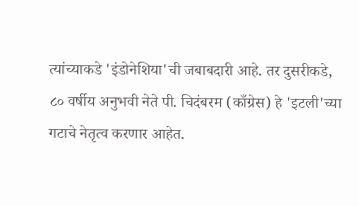त्यांच्याकडे 'इंडोनेशिया'ची जबाबदारी आहे. तर दुसरीकडे, ८० वर्षीय अनुभवी नेते पी. चिदंबरम (काँग्रेस) हे 'इटली'च्या गटाचे नेतृत्व करणार आहेत.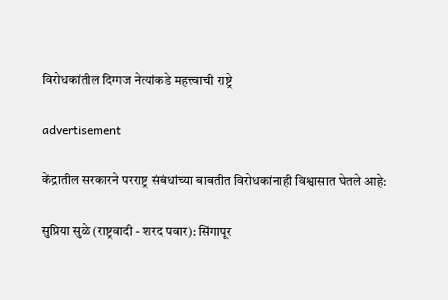विरोधकांतील दिग्गज नेत्यांकडे महत्त्वाची राष्ट्रे

advertisement

केंद्रातील सरकारने परराष्ट्र संबंधांच्या बाबतीत विरोधकांनाही विश्वासात घेतले आहे:

सुप्रिया सुळे (राष्ट्रवादी - शरद पवार): सिंगापूर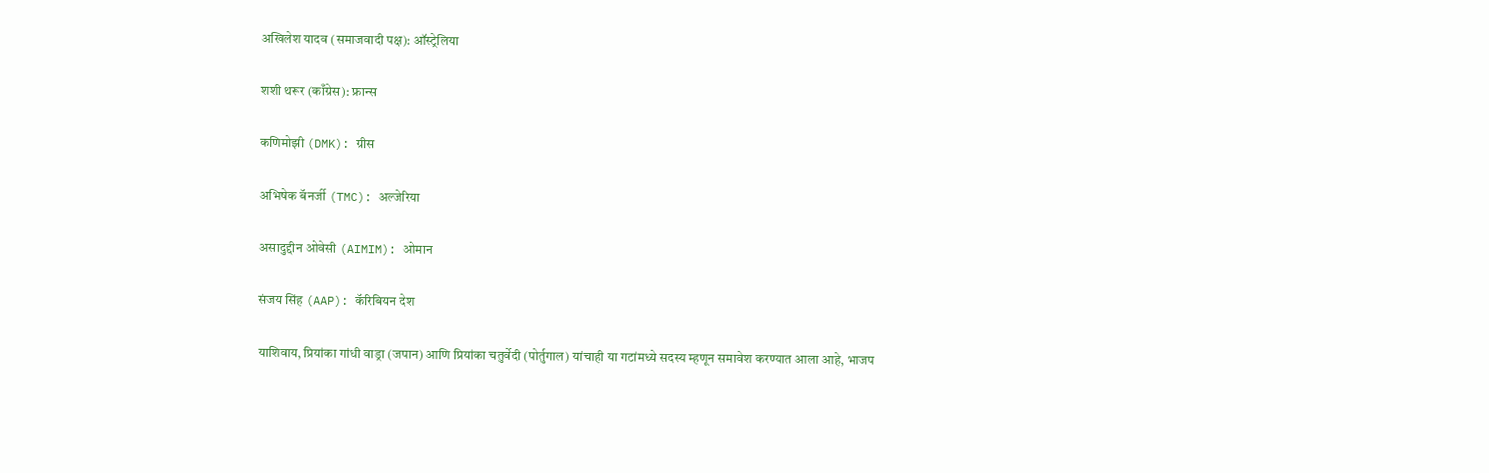अखिलेश यादव (समाजवादी पक्ष): ऑस्ट्रेलिया

शशी थरूर (काँग्रेस): फ्रान्स

कणिमोझी (DMK): ग्रीस

अभिषेक बॅनर्जी (TMC): अल्जेरिया

असादुद्दीन ओवेसी (AIMIM): ओमान

संजय सिंह (AAP): कॅरिबियन देश

याशिवाय, प्रियांका गांधी वाड्रा (जपान) आणि प्रियांका चतुर्वेदी (पोर्तुगाल) यांचाही या गटांमध्ये सदस्य म्हणून समावेश करण्यात आला आहे, भाजप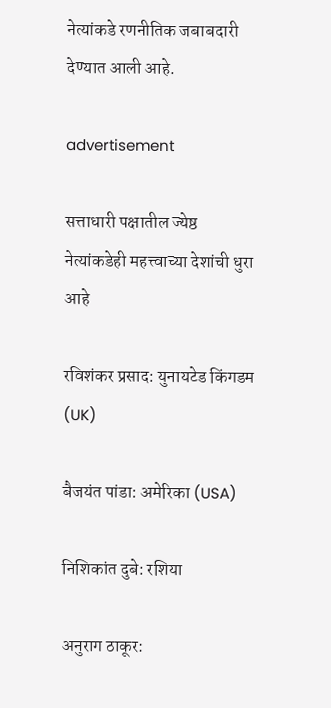नेत्यांकडे रणनीतिक जबाबदारी देण्यात आली आहे.

advertisement

सत्ताधारी पक्षातील ज्येष्ठ नेत्यांकडेही महत्त्वाच्या देशांची धुरा आहे

रविशंकर प्रसाद: युनायटेड किंगडम (UK)

बैजयंत पांडा: अमेरिका (USA)

निशिकांत दुबे: रशिया

अनुराग ठाकूर: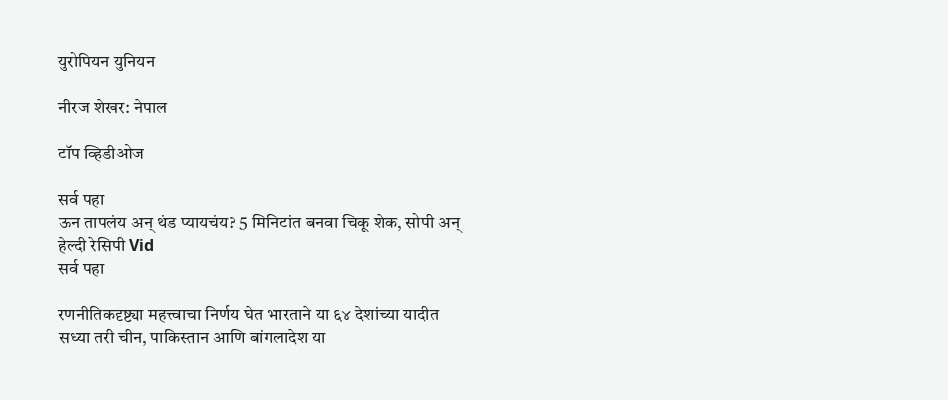युरोपियन युनियन

नीरज शेखर: नेपाल

टॉप व्हिडीओज

सर्व पहा
ऊन तापलंय अन् थंड प्यायचंय? 5 मिनिटांत बनवा चिकू शेक, सोपी अन् हेल्दी रेसिपी Vid
सर्व पहा

रणनीतिकदृष्ट्या महत्त्वाचा निर्णय घेत भारताने या ६४ देशांच्या यादीत सध्या तरी चीन, पाकिस्तान आणि बांगलादेश या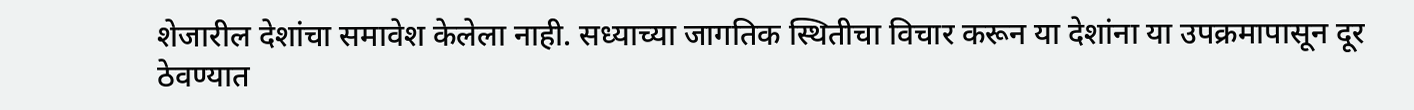शेजारील देशांचा समावेश केलेला नाही. सध्याच्या जागतिक स्थितीचा विचार करून या देशांना या उपक्रमापासून दूर ठेवण्यात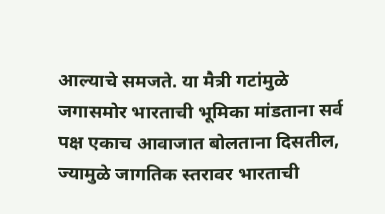आल्याचे समजते. या मैत्री गटांमुळे जगासमोर भारताची भूमिका मांडताना सर्व पक्ष एकाच आवाजात बोलताना दिसतील, ज्यामुळे जागतिक स्तरावर भारताची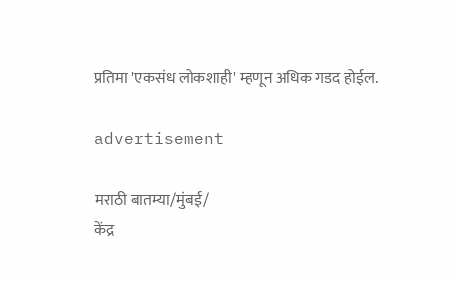प्रतिमा 'एकसंध लोकशाही' म्हणून अधिक गडद होईल.

advertisement

मराठी बातम्या/मुंबई/
केंद्र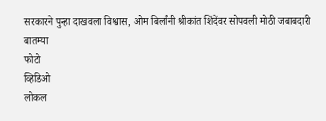सरकारने पुन्हा दाखवला विश्वास, ओम बिर्लांनी श्रीकांत शिंदेंवर सोपवली मोठी जबाबदारी
बातम्या
फोटो
व्हिडिओ
लोकल